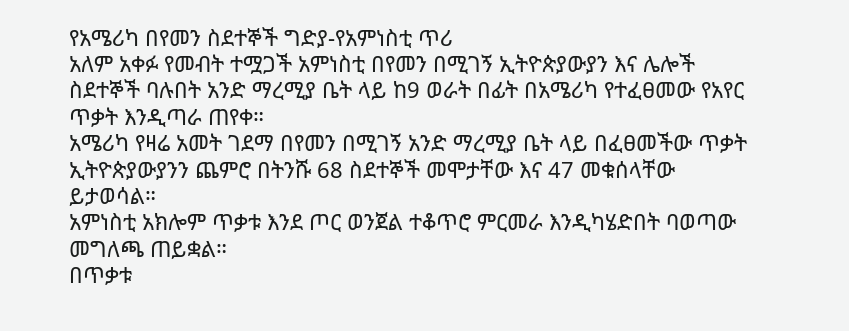የአሜሪካ በየመን ስደተኞች ግድያ-የአምነስቲ ጥሪ
አለም አቀፉ የመብት ተሟጋች አምነስቲ በየመን በሚገኝ ኢትዮጵያውያን እና ሌሎች ስደተኞች ባሉበት አንድ ማረሚያ ቤት ላይ ከ9 ወራት በፊት በአሜሪካ የተፈፀመው የአየር ጥቃት እንዲጣራ ጠየቀ።
አሜሪካ የዛሬ አመት ገደማ በየመን በሚገኝ አንድ ማረሚያ ቤት ላይ በፈፀመችው ጥቃት ኢትዮጵያውያንን ጨምሮ በትንሹ 68 ስደተኞች መሞታቸው እና 47 መቁሰላቸው ይታወሳል።
አምነስቲ አክሎም ጥቃቱ እንደ ጦር ወንጀል ተቆጥሮ ምርመራ እንዲካሄድበት ባወጣው መግለጫ ጠይቋል።
በጥቃቱ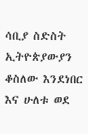ሳቢያ ስድስት ኢትዮጵያውያን ቆስለው እንደነበር እና ሁለቱ ወደ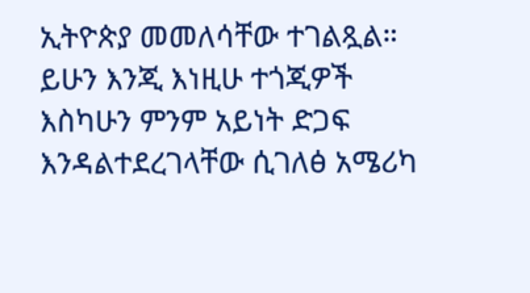ኢትዮጵያ መመለሳቸው ተገልጿል።
ይሁን እንጂ እነዚሁ ተጎጂዎች እስካሁን ምንም አይነት ድጋፍ እንዳልተደረገላቸው ሲገለፅ አሜሪካ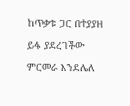ከጥቃቱ ጋር በተያያዘ ይፋ ያደረገችው ምርመራ እንደሌለ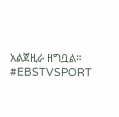አልጀዚራ ዘግቧል።
#EBSTVSPORT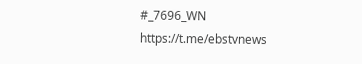#_7696_WN
https://t.me/ebstvnews